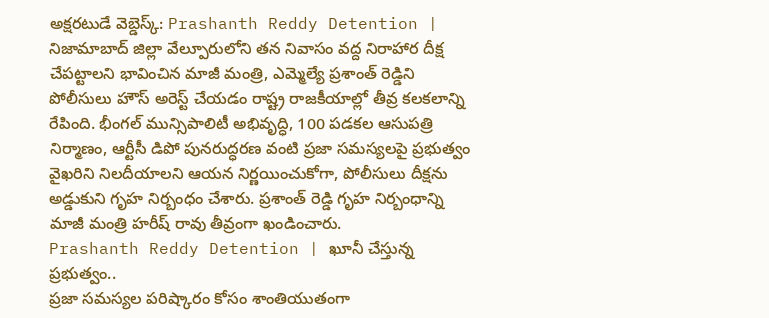అక్షరటుడే వెబ్డెస్క్: Prashanth Reddy Detention | నిజామాబాద్ జిల్లా వేల్పూరులోని తన నివాసం వద్ద నిరాహార దీక్ష చేపట్టాలని భావించిన మాజీ మంత్రి, ఎమ్మెల్యే ప్రశాంత్ రెడ్డిని పోలీసులు హౌస్ అరెస్ట్ చేయడం రాష్ట్ర రాజకీయాల్లో తీవ్ర కలకలాన్ని రేపింది. భీంగల్ మున్సిపాలిటీ అభివృద్ధి, 100 పడకల ఆసుపత్రి నిర్మాణం, ఆర్టీసీ డిపో పునరుద్ధరణ వంటి ప్రజా సమస్యలపై ప్రభుత్వం వైఖరిని నిలదీయాలని ఆయన నిర్ణయించుకోగా, పోలీసులు దీక్షను అడ్డుకుని గృహ నిర్బంధం చేశారు. ప్రశాంత్ రెడ్డి గృహ నిర్బంధాన్ని మాజీ మంత్రి హరీష్ రావు తీవ్రంగా ఖండించారు.
Prashanth Reddy Detention | ఖూనీ చేస్తున్న ప్రభుత్వం..
ప్రజా సమస్యల పరిష్కారం కోసం శాంతియుతంగా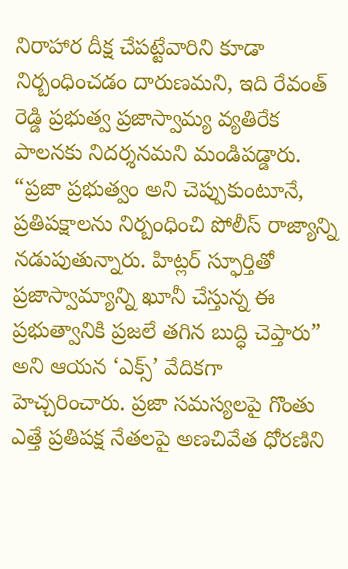నిరాహార దీక్ష చేపట్టేవారిని కూడా నిర్బంధించడం దారుణమని, ఇది రేవంత్ రెడ్డి ప్రభుత్వ ప్రజాస్వామ్య వ్యతిరేక పాలనకు నిదర్శనమని మండిపడ్డారు. “ప్రజా ప్రభుత్వం అని చెప్పుకుంటూనే, ప్రతిపక్షాలను నిర్బంధించి పోలీస్ రాజ్యాన్ని నడుపుతున్నారు. హిట్లర్ స్ఫూర్తితో ప్రజాస్వామ్యాన్ని ఖూనీ చేస్తున్న ఈ ప్రభుత్వానికి ప్రజలే తగిన బుద్ధి చెప్తారు” అని ఆయన ‘ఎక్స్’ వేదికగా హెచ్చరించారు. ప్రజా సమస్యలపై గొంతు ఎత్తే ప్రతిపక్ష నేతలపై అణచివేత ధోరణిని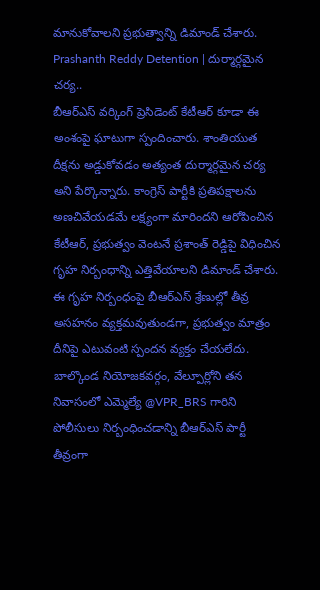మానుకోవాలని ప్రభుత్వాన్ని డిమాండ్ చేశారు.
Prashanth Reddy Detention | దుర్మార్గమైన చర్య..
బీఆర్ఎస్ వర్కింగ్ ప్రెసిడెంట్ కేటీఆర్ కూడా ఈ అంశంపై ఘాటుగా స్పందించారు. శాంతియుత దీక్షను అడ్డుకోవడం అత్యంత దుర్మార్గమైన చర్య అని పేర్కొన్నారు. కాంగ్రెస్ పార్టీకి ప్రతిపక్షాలను అణచివేయడమే లక్ష్యంగా మారిందని ఆరోపించిన కేటీఆర్, ప్రభుత్వం వెంటనే ప్రశాంత్ రెడ్డిపై విధించిన గృహ నిర్బంధాన్ని ఎత్తివేయాలని డిమాండ్ చేశారు. ఈ గృహ నిర్బంధంపై బీఆర్ఎస్ శ్రేణుల్లో తీవ్ర అసహనం వ్యక్తమవుతుండగా, ప్రభుత్వం మాత్రం దీనిపై ఎటువంటి స్పందన వ్యక్తం చేయలేదు.
బాల్కొండ నియోజకవర్గం, వేల్పూర్లోని తన నివాసంలో ఎమ్మెల్యే @VPR_BRS గారిని పోలీసులు నిర్బంధించడాన్ని బీఆర్ఎస్ పార్టీ తీవ్రంగా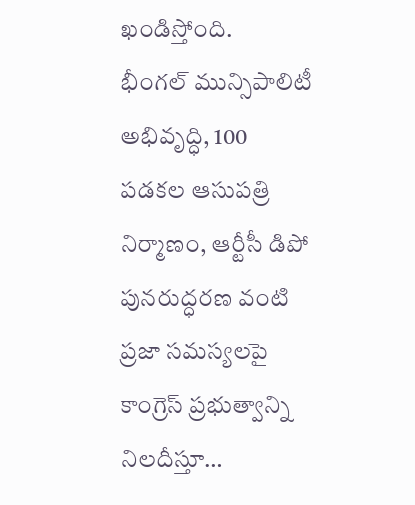ఖండిస్తోంది.
భీంగల్ మున్సిపాలిటీ అభివృద్ధి, 100 పడకల ఆసుపత్రి నిర్మాణం, ఆర్టీసీ డిపో పునరుద్ధరణ వంటి ప్రజా సమస్యలపై కాంగ్రెస్ ప్రభుత్వాన్ని నిలదీస్తూ…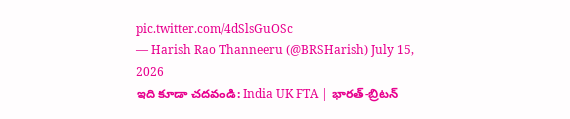pic.twitter.com/4dSlsGuOSc
— Harish Rao Thanneeru (@BRSHarish) July 15, 2026
ఇది కూడా చదవండి: India UK FTA | భారత్-బ్రిటన్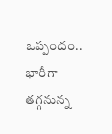ఒప్పందం.. భారీగా తగ్గనున్న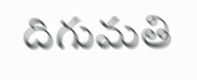దిగుమతి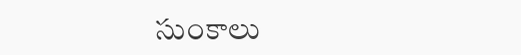సుంకాలు